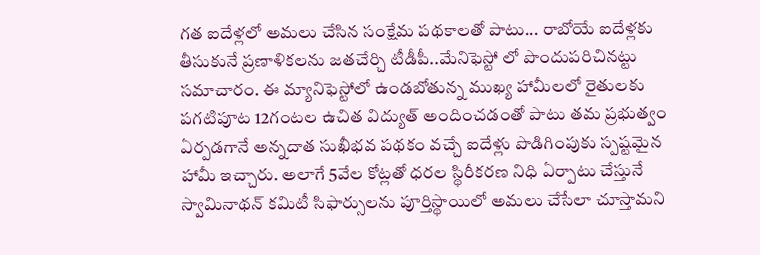గత ఐదేళ్లలో అమలు చేసిన సంక్షేమ పథకాలతో పాటు... రాబోయే ఐదేళ్లకు తీసుకునే ప్రణాళికలను జతచేర్చి టీడీపీ..మేనిఫెస్టో లో పొందుపరిచినట్టు సమాచారం. ఈ మ్యానిఫెస్టోలో ఉండబోతున్న ముఖ్య హామీలలో రైతులకు పగటిపూట 12గంటల ఉచిత విద్యుత్ అందించడంతో పాటు తమ ప్రభుత్వం ఏర్పడగానే అన్నదాత సుఖీభవ పథకం వచ్చే ఐదేళ్లు పొడిగింపుకు స్పష్టమైన హామీ ఇచ్చారు. అలాగే 5వేల కోట్లతో ధరల స్థిరీకరణ నిధి ఏర్పాటు చేస్తునే స్వామినాథన్ కమిటీ సిఫార్సులను పూర్తిస్థాయిలో అమలు చేసేలా చూస్తామని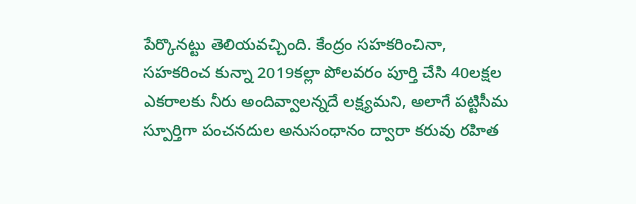పేర్కొనట్టు తెలియవచ్చింది. కేంద్రం సహకరించినా, సహకరించ కున్నా 2019కల్లా పోలవరం పూర్తి చేసి 40లక్షల ఎకరాలకు నీరు అందివ్వాలన్నదే లక్ష్యమని, అలాగే పట్టిసీమ స్పూర్తిగా పంచనదుల అనుసంధానం ద్వారా కరువు రహిత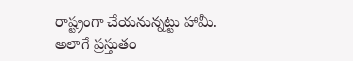రాష్ట్రంగా చేయనున్నట్టు హామీ.
అలాగే ప్రస్తుతం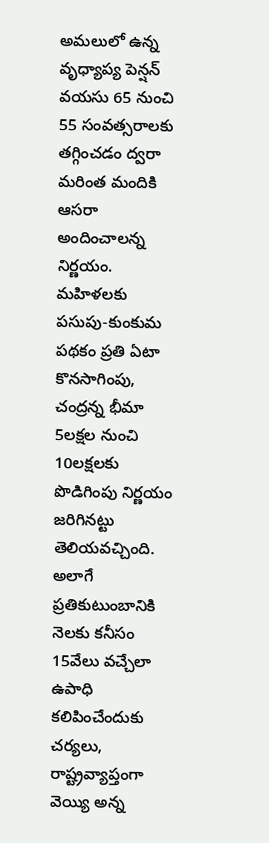అమలులో ఉన్న వృధ్యాప్య పెన్షన్ వయసు 65 నుంచి 55 సంవత్సరాలకు తగ్గించడం ద్వరా మరింత మందికి ఆసరా అందించాలన్న నిర్ణయం. మహిళలకు పసుపు-కుంకుమ పథకం ప్రతి ఏటా కొనసాగింపు, చంద్రన్న భీమా 5లక్షల నుంచి 10లక్షలకు పొడిగింపు నిర్ణయం జరిగినట్టు తెలియవచ్చింది. అలాగే ప్రతికుటుంబానికి నెలకు కనీసం 15వేలు వచ్చేలా ఉపాధి కలిపించేందుకు చర్యలు, రాష్ట్రవ్యాప్తంగా వెయ్యి అన్న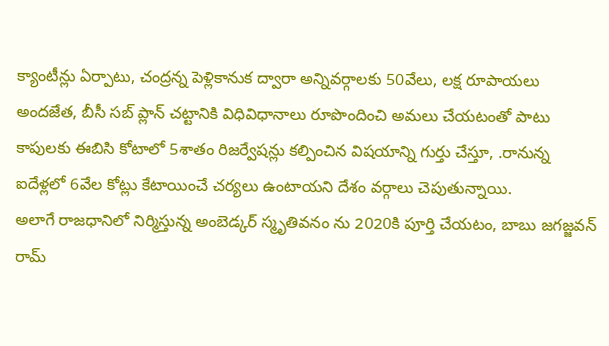క్యాంటీన్లు ఏర్పాటు, చంద్రన్న పెళ్లికానుక ద్వారా అన్నివర్గాలకు 50వేలు, లక్ష రూపాయలు అందజేత, బీసీ సబ్ ప్లాన్ చట్టానికి విధివిధానాలు రూపొందించి అమలు చేయటంతో పాటు కాపులకు ఈబిసి కోటాలో 5శాతం రిజర్వేషన్లు కల్పించిన విషయాన్ని గుర్తు చేస్తూ, .రానున్న ఐదేళ్లలో 6వేల కోట్లు కేటాయించే చర్యలు ఉంటాయని దేశం వర్గాలు చెపుతున్నాయి.
అలాగే రాజధానిలో నిర్మిస్తున్న అంబెడ్కర్ స్మృతివనం ను 2020కి పూర్తి చేయటం, బాబు జగజ్జవన్ రామ్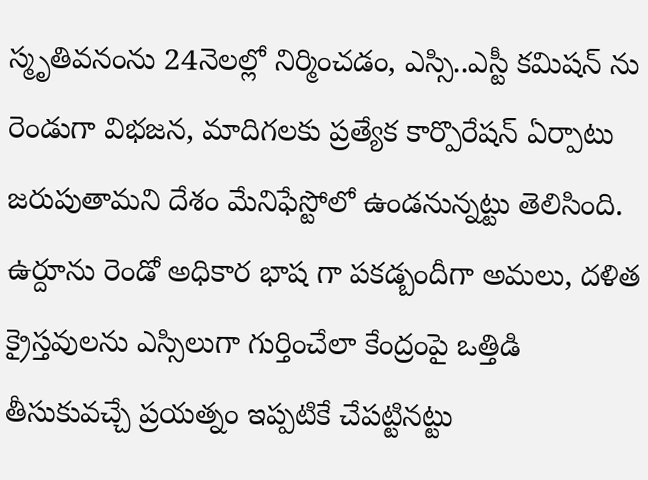స్మృతివనంను 24నెలల్లో నిర్మించడం, ఎస్సి..ఎస్టీ కమిషన్ ను రెండుగా విభజన, మాదిగలకు ప్రత్యేక కార్పొరేషన్ ఏర్పాటు జరుపుతామని దేశం మేనిఫేస్టోలో ఉండనున్నట్టు తెలిసింది. ఉర్దూను రెండో అధికార భాష గా పకడ్బందీగా అమలు, దళిత క్రైస్తవులను ఎస్సిలుగా గుర్తించేలా కేంద్రంపై ఒత్తిడి తీసుకువచ్చే ప్రయత్నం ఇప్పటికే చేపట్టినట్టు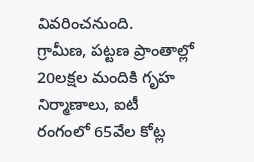వివరించనుంది.
గ్రామీణ, పట్టణ ప్రాంతాల్లో 20లక్షల మందికి గృహ నిర్మాణాలు, ఐటీ రంగంలో 65వేల కోట్ల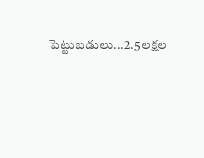పెట్టుబడులు...2.5లక్షల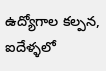ఉద్యోగాల కల్పన, ఐదేళ్ళలో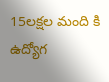15లక్షల మంది కి ఉద్యోగ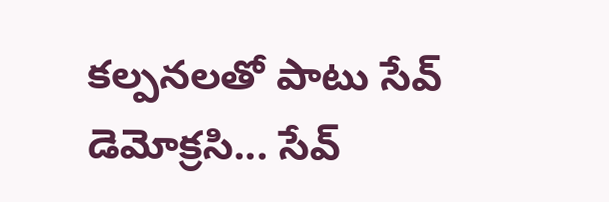కల్పనలతో పాటు సేవ్ డెమోక్రసి... సేవ్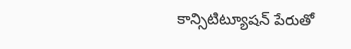కాన్సిటిట్యూషన్ పేరుతో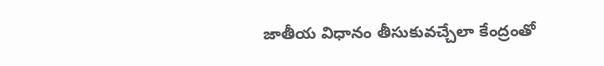జాతీయ విధానం తీసుకువచ్చేలా కేంద్రంతో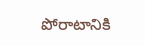పోరాటానికి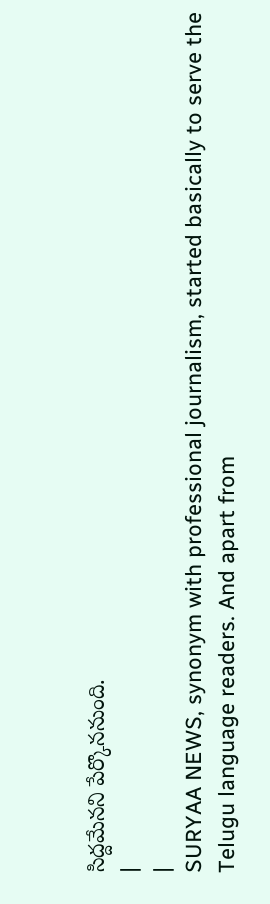సిద్దమేనని పేర్కొననుంది.
|
|
SURYAA NEWS, synonym with professional journalism, started basically to serve the Telugu language readers. And apart from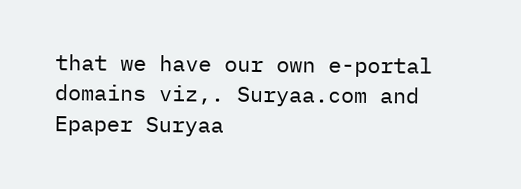that we have our own e-portal domains viz,. Suryaa.com and Epaper Suryaa